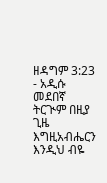ዘዳግም 3:23 - አዲሱ መደበኛ ትርጒም በዚያ ጊዜ እግዚአብሔርን እንዲህ ብዬ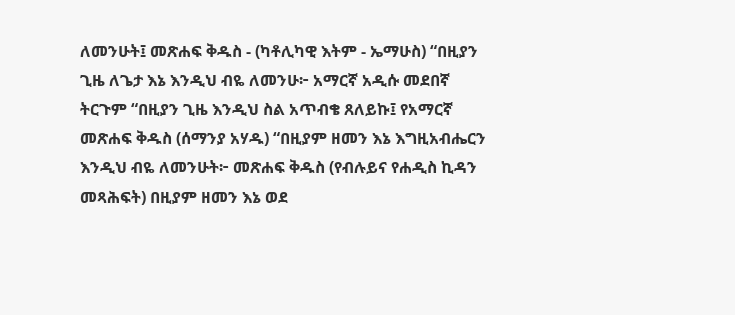ለመንሁት፤ መጽሐፍ ቅዱስ - (ካቶሊካዊ እትም - ኤማሁስ) “በዚያን ጊዜ ለጌታ እኔ እንዲህ ብዬ ለመንሁ፦ አማርኛ አዲሱ መደበኛ ትርጉም “በዚያን ጊዜ እንዲህ ስል አጥብቄ ጸለይኩ፤ የአማርኛ መጽሐፍ ቅዱስ (ሰማንያ አሃዱ) “በዚያም ዘመን እኔ እግዚአብሔርን እንዲህ ብዬ ለመንሁት፦ መጽሐፍ ቅዱስ (የብሉይና የሐዲስ ኪዳን መጻሕፍት) በዚያም ዘመን እኔ ወደ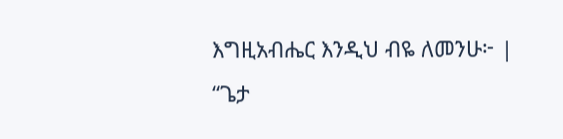እግዚአብሔር እንዲህ ብዬ ለመንሁ፦ |
“ጌታ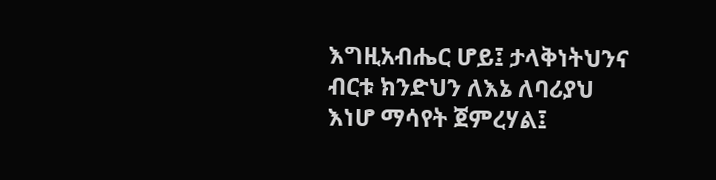እግዚአብሔር ሆይ፤ ታላቅነትህንና ብርቱ ክንድህን ለእኔ ለባሪያህ እነሆ ማሳየት ጀምረሃል፤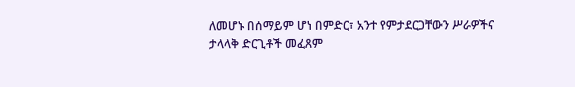ለመሆኑ በሰማይም ሆነ በምድር፣ አንተ የምታደርጋቸውን ሥራዎችና ታላላቅ ድርጊቶች መፈጸም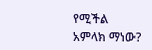የሚችል አምላክ ማነው?